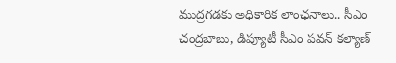ముద్రగడకు అధికారిక లాంఛనాలు.. సీఎం చంద్రబాబు, డిప్యూటీ సీఎం పవన్ కల్యాణ్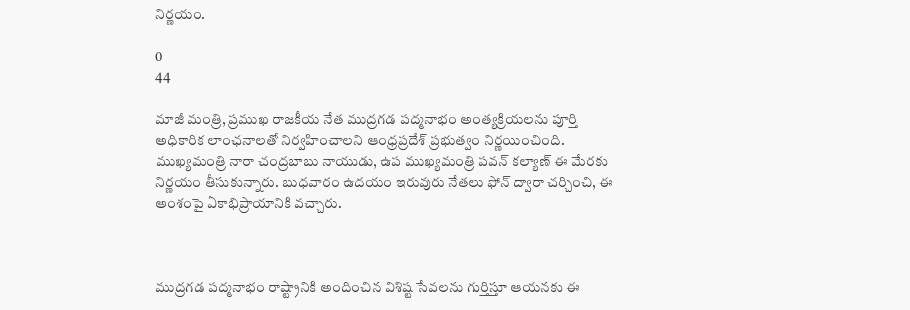నిర్ణయం.

0
44

మాజీ మంత్రి, ప్రముఖ రాజకీయ నేత ముద్రగడ పద్మనాభం అంత్యక్రియలను పూర్తి అధికారిక లాంఛనాలతో నిర్వహించాలని ఆంధ్రప్రదేశ్ ప్రభుత్వం నిర్ణయించింది. ముఖ్యమంత్రి నారా చంద్రబాబు నాయుడు, ఉప ముఖ్యమంత్రి పవన్ కల్యాణ్ ఈ మేరకు నిర్ణయం తీసుకున్నారు. బుధవారం ఉదయం ఇరువురు నేతలు ఫోన్ ద్వారా చర్చించి, ఈ అంశంపై ఏకాభిప్రాయానికి వచ్చారు.



ముద్రగడ పద్మనాభం రాష్ట్రానికి అందించిన విశిష్ట సేవలను గుర్తిస్తూ ఆయనకు ఈ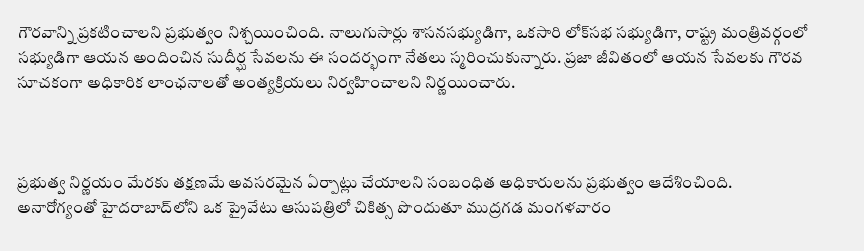గౌరవాన్ని ప్రకటించాలని ప్రభుత్వం నిశ్చయించింది. నాలుగుసార్లు శాసనసభ్యుడిగా, ఒకసారి లోక్‌సభ సభ్యుడిగా, రాష్ట్ర మంత్రివర్గంలో సభ్యుడిగా ఆయన అందించిన సుదీర్ఘ సేవలను ఈ సందర్భంగా నేతలు స్మరించుకున్నారు. ప్రజా జీవితంలో ఆయన సేవలకు గౌరవ సూచకంగా అధికారిక లాంఛనాలతో అంత్యక్రియలు నిర్వహించాలని నిర్ణయించారు.



ప్రభుత్వ నిర్ణయం మేరకు తక్షణమే అవసరమైన ఏర్పాట్లు చేయాలని సంబంధిత అధికారులను ప్రభుత్వం ఆదేశించింది. అనారోగ్యంతో హైదరాబాద్‌లోని ఒక ప్రైవేటు ఆసుపత్రిలో చికిత్స పొందుతూ ముద్రగడ మంగళవారం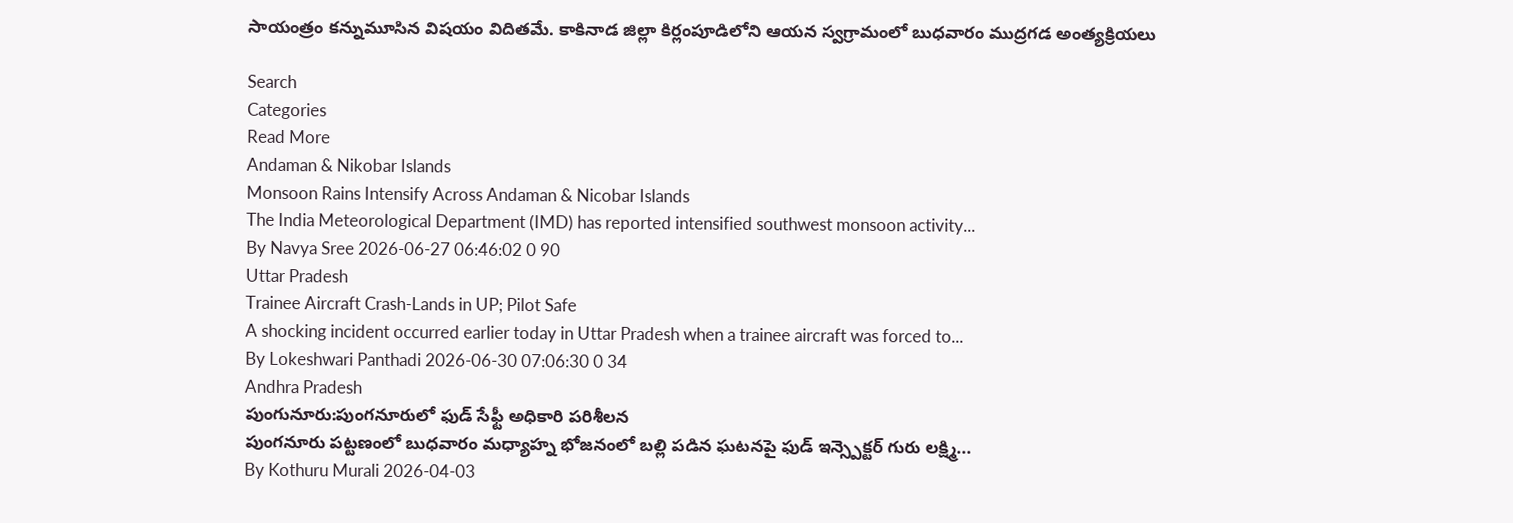సాయంత్రం కన్నుమూసిన విషయం విదితమే. కాకినాడ జిల్లా కిర్లంపూడిలోని ఆయన స్వగ్రామంలో బుధవారం ముద్రగడ అంత్యక్రియలు

Search
Categories
Read More
Andaman & Nikobar Islands
Monsoon Rains Intensify Across Andaman & Nicobar Islands
The India Meteorological Department (IMD) has reported intensified southwest monsoon activity...
By Navya Sree 2026-06-27 06:46:02 0 90
Uttar Pradesh
Trainee Aircraft Crash-Lands in UP; Pilot Safe
A shocking incident occurred earlier today in Uttar Pradesh when a trainee aircraft was forced to...
By Lokeshwari Panthadi 2026-06-30 07:06:30 0 34
Andhra Pradesh
పుంగునూరు:పుంగనూరులో ఫుడ్ సేఫ్టీ అధికారి పరిశీలన
పుంగనూరు పట్టణంలో బుధవారం మధ్యాహ్న భోజనంలో బల్లి పడిన ఘటనపై ఫుడ్ ఇన్స్పెక్టర్ గురు లక్ష్మి...
By Kothuru Murali 2026-04-03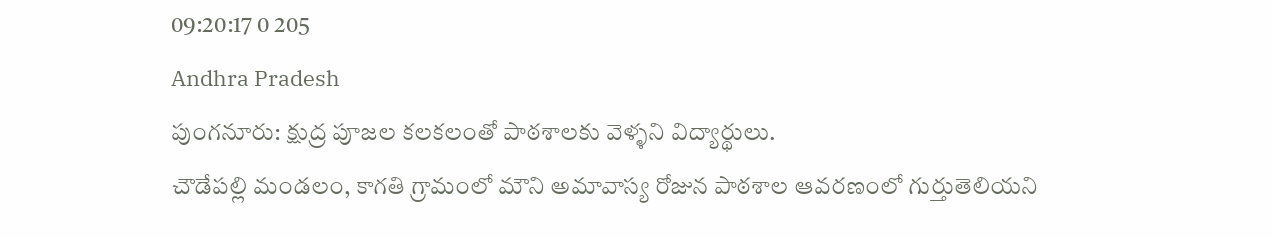09:20:17 0 205
Andhra Pradesh
పుంగనూరు: క్షుద్ర పూజల కలకలంతో పాఠశాలకు వెళ్ళని విద్యార్థులు.
చౌడేపల్లి మండలం, కాగతి గ్రామంలో మౌని అమావాస్య రోజున పాఠశాల ఆవరణంలో గుర్తుతెలియని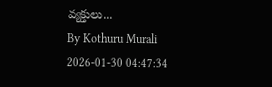వ్యక్తులు...
By Kothuru Murali 2026-01-30 04:47:34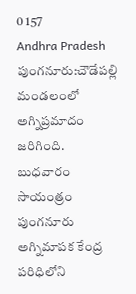0 157
Andhra Pradesh
పుంగనూరు:చౌడేపల్లి మండలంలో అగ్నిప్రమాదం జరిగింది.
బుధవారం సాయంత్రం పుంగనూరు అగ్నిమాపక కేంద్ర పరిధిలోని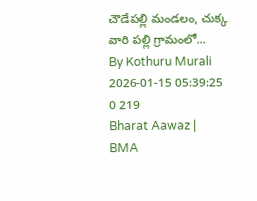చౌడేపల్లి మండలం, చుక్క వారి పల్లి గ్రామంలో...
By Kothuru Murali 2026-01-15 05:39:25 0 219
Bharat Aawaz | BMA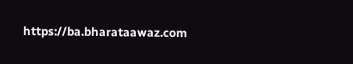https://ba.bharataawaz.com